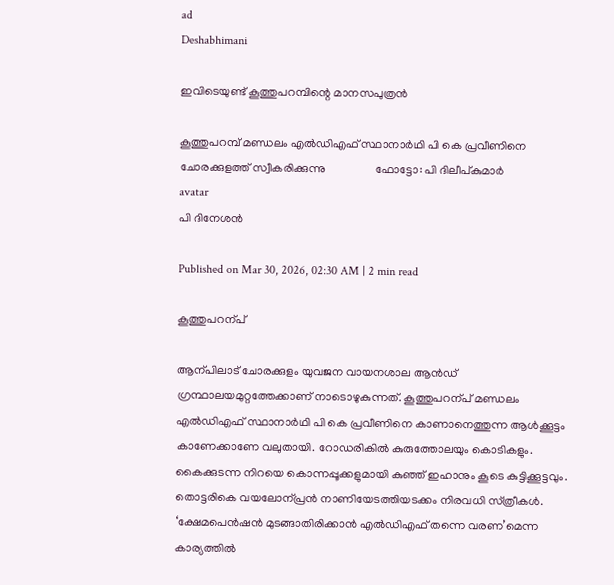ad
Deshabhimani

ഇവിടെയുണ്ട് കൂത്തുപറമ്പിന്റെ മാനസപുത്രൻ

കൂത്തുപറമ്പ് മണ്ഡലം എൽഡിഎഫ് സ്ഥാനാർഥി പി കെ പ്രവീണിനെ ചോരക്കുളത്ത് സ്വീകരിക്കുന്നു                 ഫോട്ടോ: പി ദിലീപ്കുമാർ
avatar
പി ദിനേശൻ

Published on Mar 30, 2026, 02:30 AM | 2 min read

കൂത്തുപറന്പ്‌

ആന്പിലാട്‌ ചോരക്കുളം യുവജന വായനശാല ആൻഡ്‌ ഗ്രന്ഥാലയമുറ്റത്തേക്കാണ്‌ നാടൊഴുകുന്നത്‌. കൂത്തുപറന്പ്‌ മണ്ഡലം എൽഡിഎഫ്‌ സ്ഥാനാർഥി പി കെ പ്രവീണിനെ കാണാനെത്തുന്ന ആൾക്കൂട്ടം കാണേക്കാണേ വലുതായി. റോഡരികിൽ കുരുത്തോലയും കൊടികളും. കൈക്കുടന്ന നിറയെ കൊന്നപ്പൂക്കളുമായി കുഞ്ഞ്‌ ഇഹാനും കൂടെ കുട്ടിക്കൂട്ടവും. തൊട്ടരികെ വയലോന്പ്രൻ നാണിയേടത്തിയടക്കം നിരവധി സ്‌ത്രീകൾ. ‘ക്ഷേമപെൻഷൻ മുടങ്ങാതിരിക്കാൻ എൽഡിഎഫ്‌ തന്നെ വരണ’മെന്ന കാര്യത്തിൽ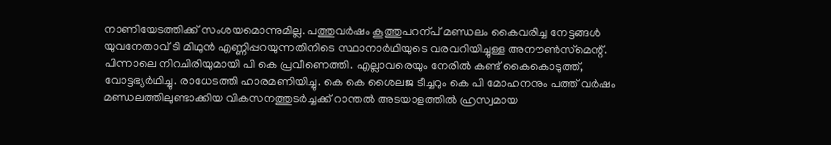നാണിയേടത്തിക്ക്‌ സംശയമൊന്നുമില്ല. പത്തുവർഷം കൂത്തുപറന്പ്‌ മണ്ഡലം കൈവരിച്ച നേട്ടങ്ങൾ യുവനേതാവ്‌ ടി മിഥുൻ എണ്ണിപ്പറയുന്നതിനിടെ സ്ഥാനാർഥിയുടെ വരവറിയിച്ചുള്ള അന‍ൗൺസ്‌മെന്റ്‌. പിന്നാലെ നിറചിരിയുമായി പി കെ പ്രവീണെത്തി. എല്ലാവരെയും നേരിൽ കണ്ട്‌ കൈകൊടുത്ത്‌, വോട്ടഭ്യർഥിച്ചു. രാധേടത്തി ഹാരമണിയിച്ചു. കെ കെ ശൈലജ ടീച്ചറും കെ പി മോഹനനും പത്ത്‌ വർഷം മണ്ഡലത്തിലുണ്ടാക്കിയ വികസനത്തുടർച്ചക്ക്‌ റാന്തൽ അടയാളത്തിൽ ഹ്രസ്വമായ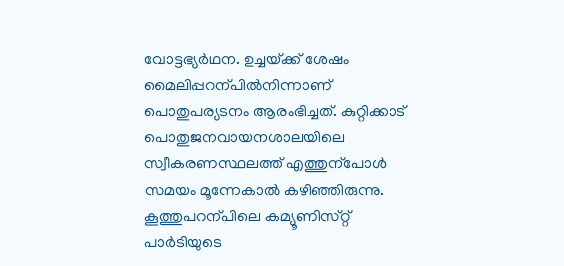വോട്ടഭ്യർഥന. ഉച്ചയ്‌ക്ക്‌ ശേഷം മൈലിപ്പറന്പിൽനിന്നാണ്‌ പൊതുപര്യടനം ആരംഭിച്ചത്‌. കുറ്റിക്കാട്‌ പൊതുജനവായനശാലയിലെ സ്വീകരണസ്ഥലത്ത്‌ എത്തുന്പോൾ സമയം മൂന്നേകാൽ കഴിഞ്ഞിരുന്നു. കൂത്തുപറന്പിലെ കമ്യൂണിസ്‌റ്റ്‌ പാർടിയുടെ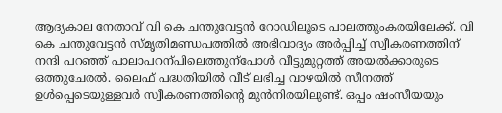ആദ്യകാല നേതാവ്‌ വി കെ ചന്തുവേട്ടൻ റോഡിലൂടെ പാലത്തുംകരയിലേക്ക്‌. വി കെ ചന്തുവേട്ടൻ സ്‌മൃതിമണ്ഡപത്തിൽ അഭിവാദ്യം അർപ്പിച്ച്‌ സ്വീകരണത്തിന്‌ നന്ദി പറഞ്ഞ്‌ പാലാപറന്പിലെത്തുന്പോൾ വീട്ടുമുറ്റത്ത്‌ അയൽക്കാരുടെ ഒത്തുചേരൽ. ലൈഫ് പദ്ധതിയിൽ വീട് ലഭിച്ച വാഴയിൽ സീനത്ത് ഉൾപ്പെടെയുള്ളവർ സ്വീകരണത്തിന്റെ മുൻനിരയിലുണ്ട്‌. ഒപ്പം ഷംസീയയും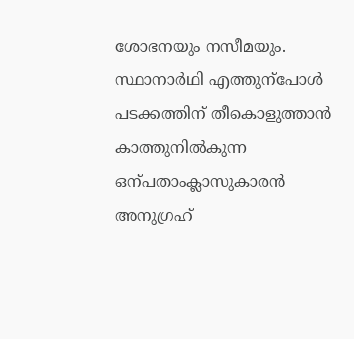ശോഭനയും നസീമയും. സ്ഥാനാർഥി എത്തുന്പോൾ പടക്കത്തിന്‌ തീകൊളുത്താൻ കാത്തുനിൽകുന്ന ഒന്പതാംക്ലാസുകാരൻ അനുഗ്രഹ്‌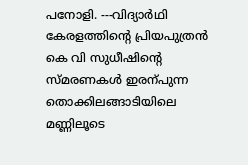പനോളി. ---വിദ്യാർഥി കേരളത്തിന്റെ പ്രിയപുത്രൻ കെ വി സുധീഷിന്റെ സ്‌മരണകൾ ഇരന്പുന്ന തൊക്കിലങ്ങാടിയിലെ മണ്ണിലൂടെ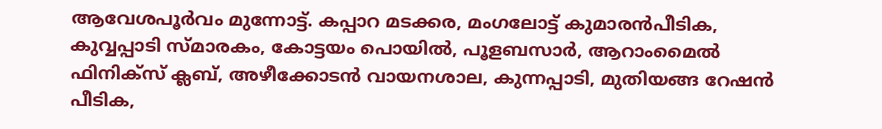ആവേശപൂർവം മുന്നോട്ട്‌. കപ്പാറ മടക്കര, മംഗലോട്ട്‌ കുമാരൻപീടിക, കുവ്വപ്പാടി സ്‌മാരകം, കോട്ടയം പൊയിൽ, പൂളബസാർ, ആറാംമൈൽ ഫിനിക്‌സ്‌ ക്ലബ്‌, അഴീക്കോടൻ വായനശാല, കുന്നപ്പാടി, മുതിയങ്ങ റേഷൻ പീടിക,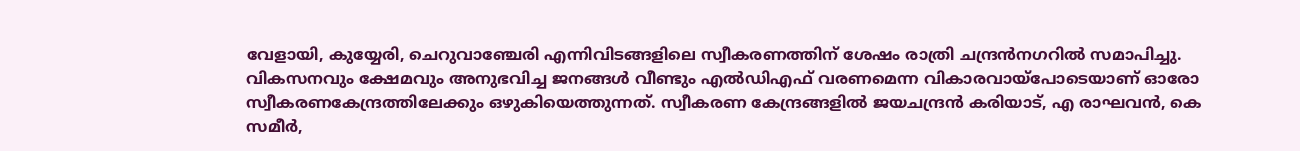വേളായി, കുയ്യേരി, ചെറുവാഞ്ചേരി എന്നിവിടങ്ങളിലെ സ്വീകരണത്തിന്‌ ശേഷം രാത്രി ചന്ദ്രൻനഗറിൽ സമാപിച്ചു. വികസനവും ക്ഷേമവും അനുഭവിച്ച ജനങ്ങൾ വീണ്ടും എൽഡിഎഫ്‌ വരണമെന്ന വികാരവായ്‌പോടെയാണ്‌ ഓരോ സ്വീകരണകേന്ദ്രത്തിലേക്കും ഒഴുകിയെത്തുന്നത്‌. സ്വീകരണ കേന്ദ്രങ്ങളിൽ ജയചന്ദ്രൻ കരിയാട്‌, എ രാഘവൻ, കെ സമീർ,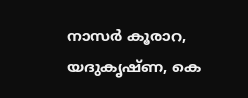നാസർ കൂരാറ, യദുകൃഷ്‌ണ, കെ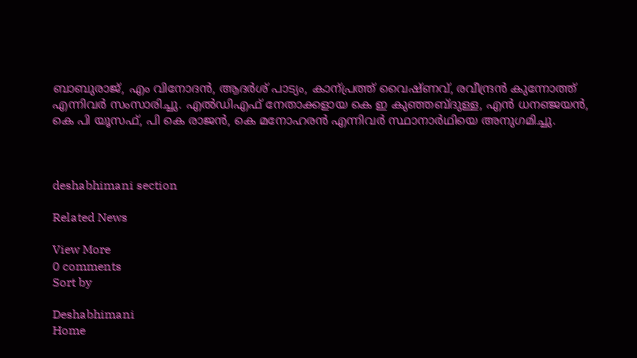ബാബുരാജ്‌, എം വിനോദൻ, ആദർശ്‌ പാട്യം, കാന്പ്രത്ത്‌ വൈഷ്‌ണവ്‌, രവീന്ദ്രൻ കുന്നോത്ത്‌ എന്നിവർ സംസാരിച്ചു. എൽഡിഎഫ്‌ നേതാക്കളായ കെ ഇ കുഞ്ഞബ്ദുള്ള, എൻ ധനഞ്ജയൻ, കെ പി യൂസഫ്‌, പി കെ രാജൻ, കെ മനോഹരൻ എന്നിവർ സ്ഥാനാർഥിയെ അനുഗമിച്ചു.



deshabhimani section

Related News

View More
0 comments
Sort by

Deshabhimani
Home